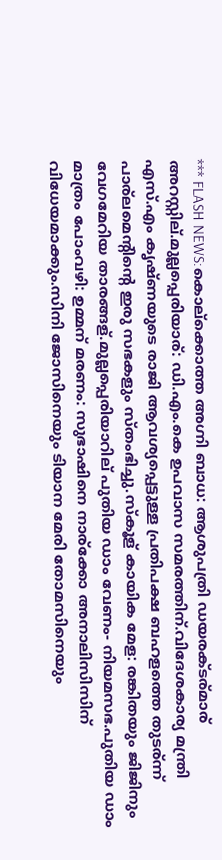*** FLASH NEWS:കൊല്ക്കൊത്ത അഗ്നി ബാധ: ആശുപത്രി ഡയരക്ടര്മാര് അറസ്റ്റില്.മുല്ലപ്പെരിയാര്: ഡി.എം.കെ ഉപവാസ സമരത്തിന്.വിദേശകാര്യ മന്ത്രി എസ്.എം കൃഷ്ണയുടെ രാജി ആവശ്യപ്പെട്ടുള്ള പ്രതിപക്ഷ ബഹളത്തെ തുടര്ന്ന് പാര്ലമെന്റിന്റെ ഇരു സഭകളും സ്തംഭിച്ചു.സ്കൂള് കായിക മേള: രങ്കിതയും ജിജിനും വേഗമേറിയ താരങ്ങള്.മുല്ലപ്പെരിയാറില് പുതിയ ഡാം വേണം- നിയമസഭ.പുതിയ ഡാം മാത്രം പോംവഴി: ഉമ്മന് മരണം: സുഭാഷിനെ നാര്ക്കോ അനാലിസിസിന് വിധേയമാക്കും.സിനി ജോസിനെയും ടിയാന മേരി തോമസിനെയും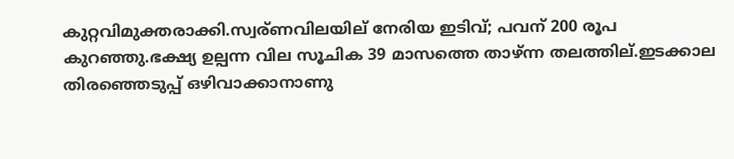കുറ്റവിമുക്തരാക്കി.സ്വര്ണവിലയില് നേരിയ ഇടിവ്; പവന് 200 രൂപ കുറഞ്ഞു.ഭക്ഷ്യ ഉല്പന്ന വില സൂചിക 39 മാസത്തെ താഴ്ന്ന തലത്തില്.ഇടക്കാല തിരഞ്ഞെടുപ്പ് ഒഴിവാക്കാനാണു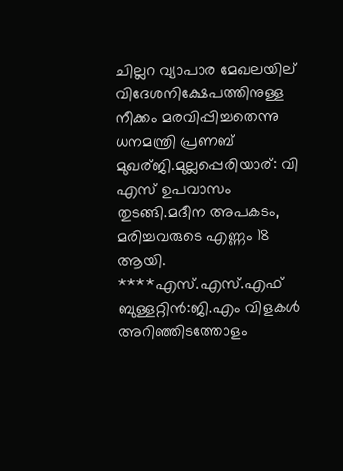ചില്ലറ വ്യാപാര മേഖലയില് വിദേശനിക്ഷേപത്തിനുള്ള നീക്കം മരവിപ്പിച്ചതെന്നു ധനമന്ത്രി പ്രണബ് മുഖര്ജി.മുല്ലപ്പെരിയാര്: വി എസ് ഉപവാസം തുടങ്ങി.മദീന അപകടം, മരിച്ചവരുടെ എണ്ണം 18 ആയി. ****എസ്.എസ്.എഫ് ബുള്ളറ്റിന്‍:ജി.എം വിളകള്‍ അറിഞ്ഞിടത്തോളം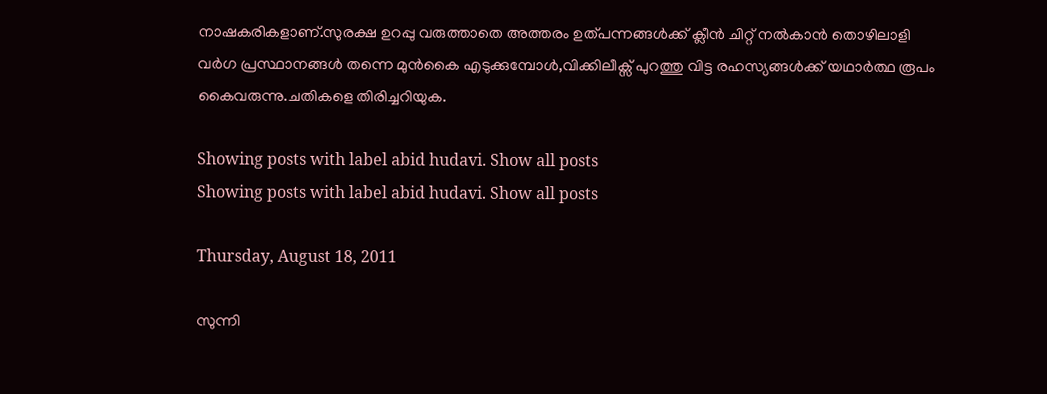നാഷകരികളാണ്.സുരക്ഷ ഉറപ്പു വരുത്താതെ അത്തരം ഉത്പന്നങ്ങള്‍ക്ക് ക്ലീന്‍ ചിറ്റ് നല്‍കാന്‍ തൊഴിലാളി വര്‍ഗ പ്രസ്ഥാനങ്ങള്‍ തന്നെ മുന്‍കൈ എടുക്കുമ്പോള്‍,വിക്കിലീക്സ് പുറത്തു വിട്ട രഹസ്യങ്ങള്‍ക്ക് യഥാര്‍ത്ഥ രൂപം കൈവരുന്നു.ചതികളെ തിരിച്ചറിയുക.

Showing posts with label abid hudavi. Show all posts
Showing posts with label abid hudavi. Show all posts

Thursday, August 18, 2011

സുന്നി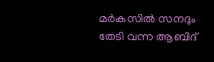മര്‍കസില്‍ സനദും തേടി വന്ന ആബിദ്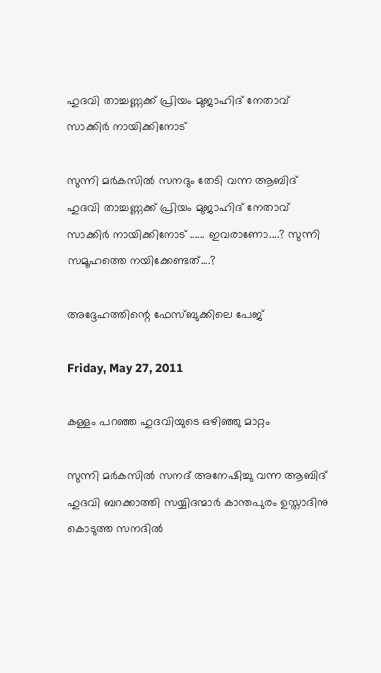ഹുദവി താച്ചണ്ണക്ക് പ്രിയം മുജാഹിദ് നേതാവ് സാക്കിര്‍ നായിക്കിനോട്

സുന്നി മര്‍കസില്‍ സനദും തേടി വന്ന ആബിദ് ഹുദവി താച്ചണ്ണക്ക് പ്രിയം മുജാഹിദ് നേതാവ് സാക്കിര്‍ നായിക്കിനോട് ...... ഇവരാണോ....? സുന്നി സമൂഹത്തെ നയിക്കേണ്ടത്....?

അദ്ദേഹത്തിന്റെ ഫേസ്ബുക്കിലെ പേജ്

Friday, May 27, 2011

കള്ളം പറഞ്ഞ ഹുദവിയുടെ ഒഴിഞ്ഞു മാറ്റം

സുന്നി മര്‍കസില്‍ സനദ് അനേഷിച്ചു വന്ന ആബിദ് ഹുദവി ബറക്കാത്തി സയ്യിദന്മാര്‍ കാന്തപുരം ഉസ്താദിനു കൊടുത്ത സനദില്‍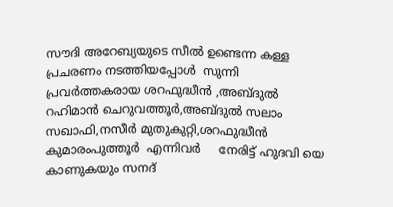സൗദി അറേബ്യയുടെ സീല്‍ ഉണ്ടെന്ന കള്ള പ്രചരണം നടത്തിയപ്പോള്‍  സുന്നി പ്രവര്‍ത്തകരായ ശറഫുദ്ധീന്‍ ,അബ്ദുല്‍ റഹിമാന്‍ ചെറുവത്തൂര്‍,അബ്ദുല്‍ സലാം സഖാഫി,നസീര്‍ മുതുകുറ്റി,ശറഫുദ്ധീന്‍ കുമാരംപുത്തൂര്‍  എന്നിവര്‍     നേരിട്ട് ഹുദവി യെ കാണുകയും സനദ്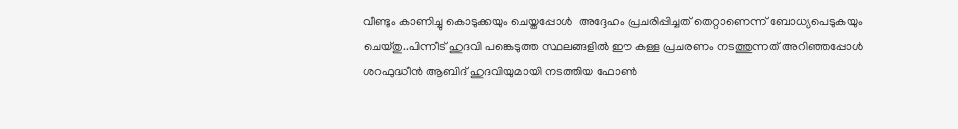വീണ്ടും കാണിച്ചു കൊടുക്കയും ചെയ്തപ്പോള്‍  അദ്ദേഹം പ്രചരിപ്പിച്ചത് തെറ്റാണെന്ന് ബോധ്യപെടുകയും ചെയ്തു..പിന്നീട് ഹുദവി പങ്കെടുത്ത സ്ഥലങ്ങളില്‍ ഈ കള്ള പ്രചരണം നടത്തുന്നത് അറിഞ്ഞപ്പോള്‍ ശറഫുദ്ധീന്‍ ആബിദ് ഹുദവിയുമായി നടത്തിയ ഫോണ്‍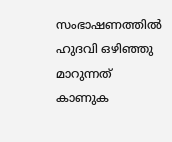സംഭാഷണത്തില്‍ ഹുദവി ഒഴിഞ്ഞു മാറുന്നത് കാണുക